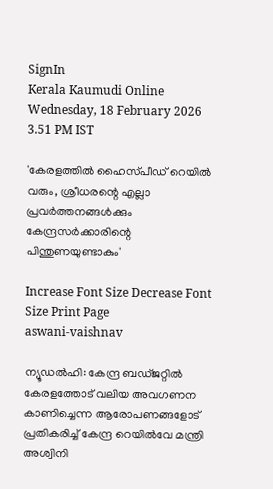SignIn
Kerala Kaumudi Online
Wednesday, 18 February 2026 3.51 PM IST

'കേരളത്തിൽ ഹൈസ്‌പീഡ് റെയിൽ വരും, ശ്രീധരന്റെ എല്ലാ പ്രവർത്തനങ്ങൾക്കും കേന്ദ്രസർക്കാരിന്റെ പിന്തുണയുണ്ടാകും'

Increase Font Size Decrease Font Size Print Page
aswani-vaishnav

ന്യൂഡൽഹി: കേന്ദ്ര ബഡ്‌ജറ്റിൽ കേരളത്തോട് വലിയ അവഗണന കാണിച്ചെന്ന ആരോപണങ്ങളോട് പ്രതികരിച്ച് കേന്ദ്ര റെയിൽവേ മന്ത്രി അശ്വിനി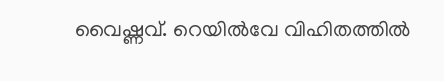വൈഷ്ണവ്. റെയിൽവേ വിഹിതത്തിൽ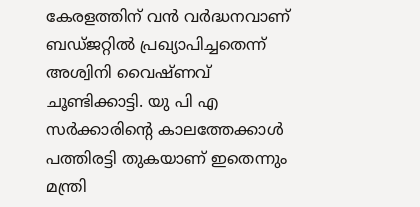കേരളത്തിന് വൻ വർദ്ധനവാണ് ബഡ്ജറ്റിൽ പ്രഖ്യാപിച്ചതെന്ന് അശ്വിനി വൈഷ്ണവ് ചൂണ്ടിക്കാട്ടി. യു പി എ സർക്കാരിന്റെ കാലത്തേക്കാൾ പത്തിരട്ടി തുകയാണ് ഇതെന്നും മന്ത്രി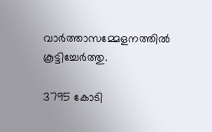വാർത്താസമ്മേളനത്തിൽ കൂട്ടിച്ചേർത്തു.

3795 കോടി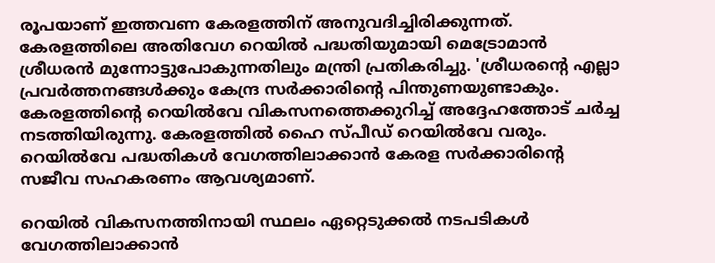രൂപയാണ് ഇത്തവണ കേരളത്തിന് അനുവദിച്ചിരിക്കുന്നത്. കേരളത്തിലെ അതിവേഗ റെയിൽ പദ്ധതിയുമായി മെട്രോമാൻ ശ്രീധരൻ മുന്നോട്ടുപോകുന്നതിലും മന്ത്രി പ്രതികരിച്ചു. 'ശ്രീധരന്റെ എല്ലാ പ്രവർത്തനങ്ങൾക്കും കേന്ദ്ര സർക്കാരിന്റെ പിന്തുണയുണ്ടാകും. കേരളത്തിന്റെ റെയിൽവേ വികസനത്തെക്കുറിച്ച് അദ്ദേഹത്തോട് ചർച്ച നടത്തിയിരുന്നു. കേരളത്തിൽ ഹൈ സ്പീഡ് റെയിൽവേ വരും. റെയിൽവേ പദ്ധതികൾ വേഗത്തിലാക്കാൻ കേരള സർക്കാരിന്റെ സജീവ സഹകരണം ആവശ്യമാണ്.

റെയിൽ വികസനത്തിനായി സ്ഥലം ഏറ്റെടുക്കൽ നടപടികൾ വേഗത്തിലാക്കാൻ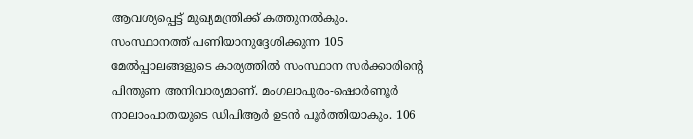ആവശ്യപ്പെട്ട് മുഖ്യമന്ത്രിക്ക് കത്തുനൽകും. സംസ്ഥാനത്ത് പണിയാനുദ്ദേശിക്കുന്ന 105 മേൽപ്പാലങ്ങളുടെ കാര്യത്തിൽ സംസ്ഥാന സർക്കാരിന്റെ പിന്തുണ അനിവാര്യമാണ്. മംഗലാപുരം-ഷൊർണൂർ നാലാംപാതയുടെ ഡിപിആർ ഉടൻ പൂർത്തിയാകും. 106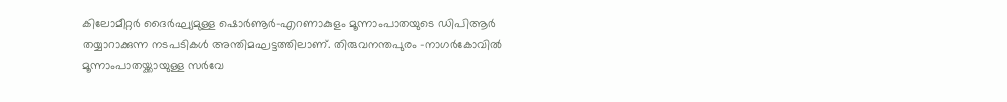കിലോമീറ്റർ ദൈർഘ്യമുള്ള ഷൊർണൂർ-എറണാകുളം മൂന്നാംപാതയുടെ ഡിപിആർ തയ്യാറാക്കുന്ന നടപടികൾ അന്തിമഘട്ടത്തിലാണ്. തിരുവനന്തപുരം -നാഗർകോവിൽ മൂന്നാംപാതയ്ക്കായുള്ള സർവേ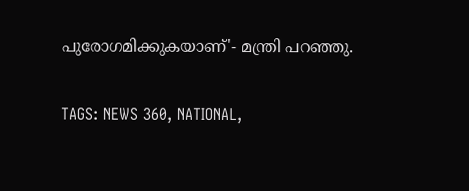പുരോഗമിക്കുകയാണ്'- മന്ത്രി പറഞ്ഞു.

TAGS: NEWS 360, NATIONAL,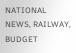NATIONAL NEWS, RAILWAY, BUDGET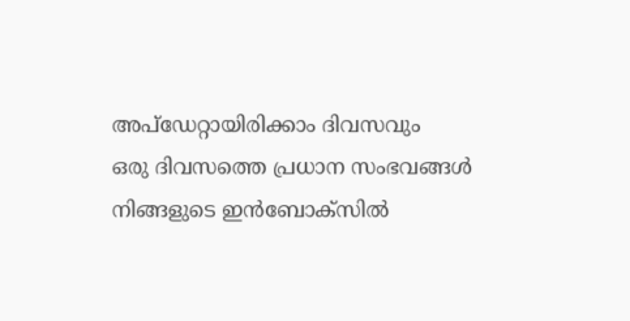അപ്ഡേറ്റായിരിക്കാം ദിവസവും
ഒരു ദിവസത്തെ പ്രധാന സംഭവങ്ങൾ നിങ്ങളുടെ ഇൻബോക്സിൽ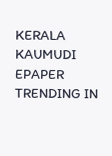KERALA KAUMUDI EPAPER
TRENDING IN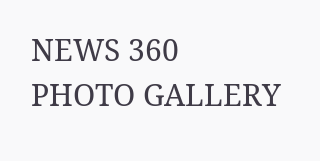NEWS 360
PHOTO GALLERY